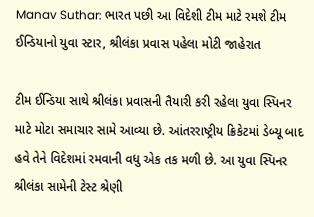Manav Suthar: ભારત પછી આ વિદેશી ટીમ માટે રમશે ટીમ ઈન્ડિયાનો યુવા સ્ટાર, શ્રીલંકા પ્રવાસ પહેલા મોટી જાહેરાત

ટીમ ઈન્ડિયા સાથે શ્રીલંકા પ્રવાસની તૈયારી કરી રહેલા યુવા સ્પિનર માટે મોટા સમાચાર સામે આવ્યા છે. આંતરરાષ્ટ્રીય ક્રિકેટમાં ડેબ્યૂ બાદ હવે તેને વિદેશમાં રમવાની વધુ એક તક મળી છે. આ યુવા સ્પિનર શ્રીલંકા સામેની ટેસ્ટ શ્રેણી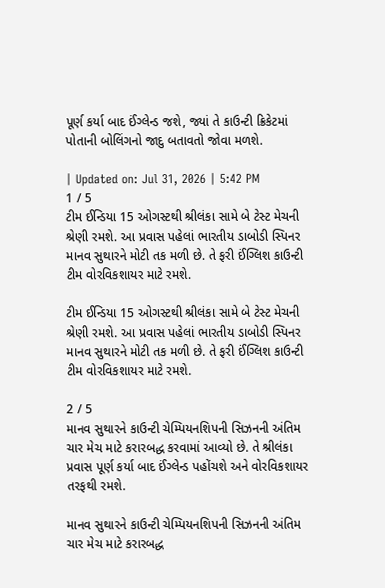પૂર્ણ કર્યા બાદ ઈંગ્લેન્ડ જશે, જ્યાં તે કાઉન્ટી ક્રિકેટમાં પોતાની બોલિંગનો જાદુ બતાવતો જોવા મળશે.

| Updated on: Jul 31, 2026 | 5:42 PM
1 / 5
ટીમ ઈન્ડિયા 15 ઓગસ્ટથી શ્રીલંકા સામે બે ટેસ્ટ મેચની શ્રેણી રમશે. આ પ્રવાસ પહેલાં ભારતીય ડાબોડી સ્પિનર માનવ સુથારને મોટી તક મળી છે. તે ફરી ઈંગ્લિશ કાઉન્ટી ટીમ વોરવિકશાયર માટે રમશે.

ટીમ ઈન્ડિયા 15 ઓગસ્ટથી શ્રીલંકા સામે બે ટેસ્ટ મેચની શ્રેણી રમશે. આ પ્રવાસ પહેલાં ભારતીય ડાબોડી સ્પિનર માનવ સુથારને મોટી તક મળી છે. તે ફરી ઈંગ્લિશ કાઉન્ટી ટીમ વોરવિકશાયર માટે રમશે.

2 / 5
માનવ સુથારને કાઉન્ટી ચેમ્પિયનશિપની સિઝનની અંતિમ ચાર મેચ માટે કરારબદ્ધ કરવામાં આવ્યો છે. તે શ્રીલંકા પ્રવાસ પૂર્ણ કર્યા બાદ ઈંગ્લેન્ડ પહોંચશે અને વોરવિકશાયર તરફથી રમશે.

માનવ સુથારને કાઉન્ટી ચેમ્પિયનશિપની સિઝનની અંતિમ ચાર મેચ માટે કરારબદ્ધ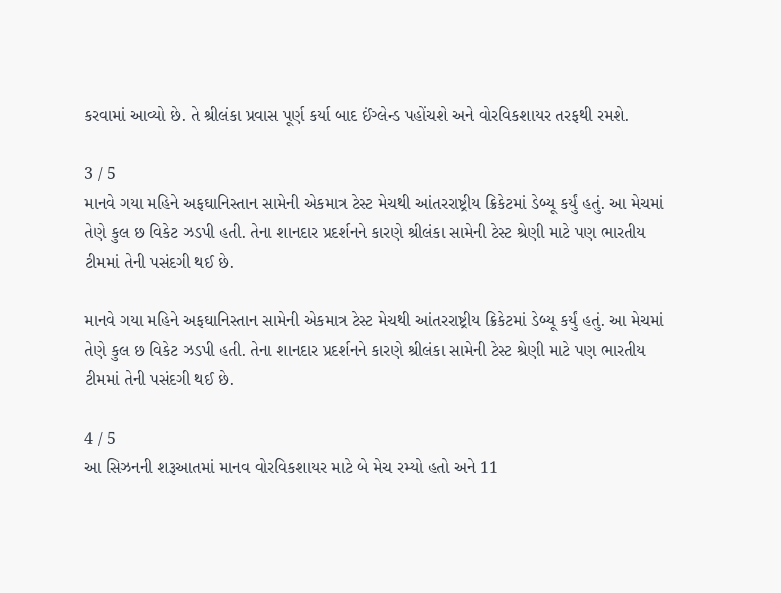કરવામાં આવ્યો છે. તે શ્રીલંકા પ્રવાસ પૂર્ણ કર્યા બાદ ઈંગ્લેન્ડ પહોંચશે અને વોરવિકશાયર તરફથી રમશે.

3 / 5
માનવે ગયા મહિને અફઘાનિસ્તાન સામેની એકમાત્ર ટેસ્ટ મેચથી આંતરરાષ્ટ્રીય ક્રિકેટમાં ડેબ્યૂ કર્યું હતું. આ મેચમાં તેણે કુલ છ વિકેટ ઝડપી હતી. તેના શાનદાર પ્રદર્શનને કારણે શ્રીલંકા સામેની ટેસ્ટ શ્રેણી માટે પણ ભારતીય ટીમમાં તેની પસંદગી થઈ છે.

માનવે ગયા મહિને અફઘાનિસ્તાન સામેની એકમાત્ર ટેસ્ટ મેચથી આંતરરાષ્ટ્રીય ક્રિકેટમાં ડેબ્યૂ કર્યું હતું. આ મેચમાં તેણે કુલ છ વિકેટ ઝડપી હતી. તેના શાનદાર પ્રદર્શનને કારણે શ્રીલંકા સામેની ટેસ્ટ શ્રેણી માટે પણ ભારતીય ટીમમાં તેની પસંદગી થઈ છે.

4 / 5
આ સિઝનની શરૂઆતમાં માનવ વોરવિકશાયર માટે બે મેચ રમ્યો હતો અને 11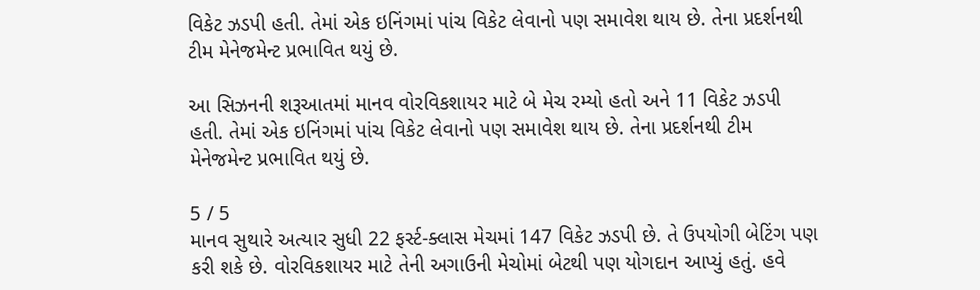વિકેટ ઝડપી હતી. તેમાં એક ઇનિંગમાં પાંચ વિકેટ લેવાનો પણ સમાવેશ થાય છે. તેના પ્રદર્શનથી ટીમ મેનેજમેન્ટ પ્રભાવિત થયું છે.

આ સિઝનની શરૂઆતમાં માનવ વોરવિકશાયર માટે બે મેચ રમ્યો હતો અને 11 વિકેટ ઝડપી હતી. તેમાં એક ઇનિંગમાં પાંચ વિકેટ લેવાનો પણ સમાવેશ થાય છે. તેના પ્રદર્શનથી ટીમ મેનેજમેન્ટ પ્રભાવિત થયું છે.

5 / 5
માનવ સુથારે અત્યાર સુધી 22 ફર્સ્ટ-ક્લાસ મેચમાં 147 વિકેટ ઝડપી છે. તે ઉપયોગી બેટિંગ પણ કરી શકે છે. વોરવિકશાયર માટે તેની અગાઉની મેચોમાં બેટથી પણ યોગદાન આપ્યું હતું. હવે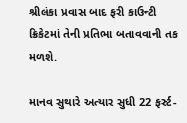શ્રીલંકા પ્રવાસ બાદ ફરી કાઉન્ટી ક્રિકેટમાં તેની પ્રતિભા બતાવવાની તક મળશે.

માનવ સુથારે અત્યાર સુધી 22 ફર્સ્ટ-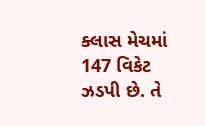ક્લાસ મેચમાં 147 વિકેટ ઝડપી છે. તે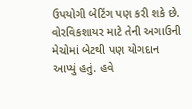ઉપયોગી બેટિંગ પણ કરી શકે છે. વોરવિકશાયર માટે તેની અગાઉની મેચોમાં બેટથી પણ યોગદાન આપ્યું હતું. હવે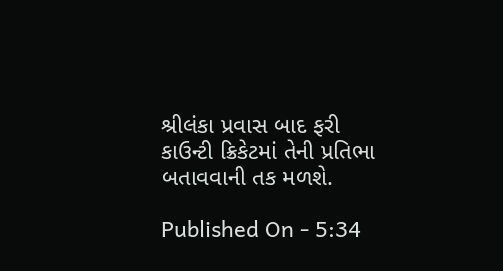શ્રીલંકા પ્રવાસ બાદ ફરી કાઉન્ટી ક્રિકેટમાં તેની પ્રતિભા બતાવવાની તક મળશે.

Published On - 5:34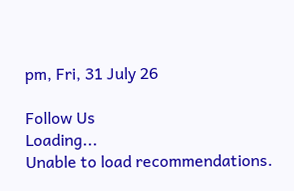pm, Fri, 31 July 26

Follow Us
Loading...
Unable to load recommendations.